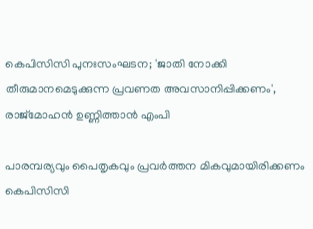കെപിസിസി പുനഃസംഘടന; 'ജാതി നോക്കി തീരുമാനമെടുക്കുന്ന പ്രവണത അവസാനിപ്പിക്കണം', രാജ്മോഹന്‍ ഉണ്ണിത്താന്‍ എംപി

പാരമ്പര്യവും പൈതൃകവും പ്രവര്‍ത്തന മികവുമായിരിക്കണം കെപിസിസി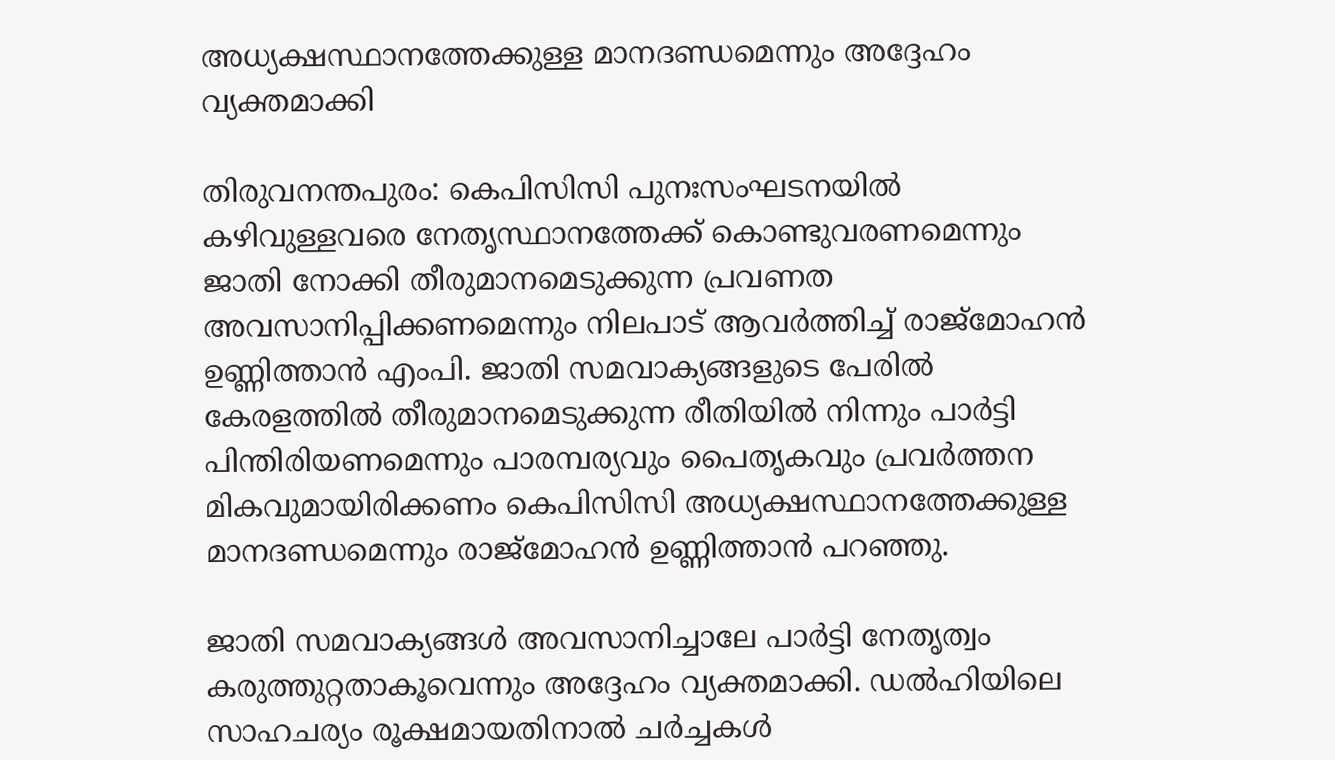അധ്യക്ഷസ്ഥാനത്തേക്കുള്ള മാനദണ്ഡമെന്നും അദ്ദേഹം വ്യക്തമാക്കി

തിരുവനന്തപുരം: കെപിസിസി പുനഃസംഘടനയില്‍ കഴിവുള്ളവരെ നേതൃസ്ഥാനത്തേക്ക് കൊണ്ടുവരണമെന്നും ജാതി നോക്കി തീരുമാനമെടുക്കുന്ന പ്രവണത അവസാനിപ്പിക്കണമെന്നും നിലപാട് ആവര്‍ത്തിച്ച് രാജ്മോഹന്‍ ഉണ്ണിത്താന്‍ എംപി. ജാതി സമവാക്യങ്ങളുടെ പേരില്‍ കേരളത്തില്‍ തീരുമാനമെടുക്കുന്ന രീതിയില്‍ നിന്നും പാര്‍ട്ടി പിന്തിരിയണമെന്നും പാരമ്പര്യവും പൈതൃകവും പ്രവര്‍ത്തന മികവുമായിരിക്കണം കെപിസിസി അധ്യക്ഷസ്ഥാനത്തേക്കുള്ള മാനദണ്ഡമെന്നും രാജ്മോഹന്‍ ഉണ്ണിത്താന്‍ പറഞ്ഞു.

ജാതി സമവാക്യങ്ങള്‍ അവസാനിച്ചാലേ പാര്‍ട്ടി നേതൃത്വം കരുത്തുറ്റതാകൂവെന്നും അദ്ദേഹം വ്യക്തമാക്കി. ഡല്‍ഹിയിലെ സാഹചര്യം രൂക്ഷമായതിനാല്‍ ചര്‍ച്ചകള്‍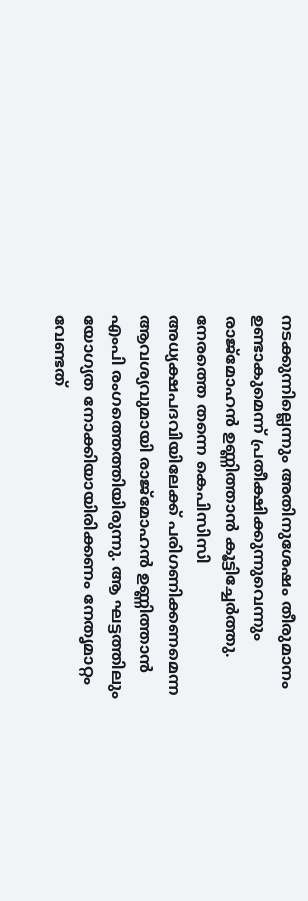നടക്കുന്നില്ലെന്നും അതിനുശേഷം തീരുമാനം ഉണ്ടാകുമെന്ന് പ്രതീക്ഷിക്കുന്നുവെന്നും രാജ്മോഹന്‍ ഉണ്ണിത്താന്‍ കൂട്ടിച്ചേര്‍ത്തു. നേരത്തെ തന്നെ കെപിസിസി അധ്യക്ഷപദവിയിലേക്ക് പരിഗണിക്കണമെന്ന ആവശ്യവുമായി രാജ്മോഹന്‍ ഉണ്ണിത്താന്‍ എംപി രംഗത്തെത്തിയിരുന്നു. ആ ഘട്ടത്തിലും യോഗ്യത നോക്കിയായിരിക്കണം നേതൃമാറ്റം വേണ്ടത്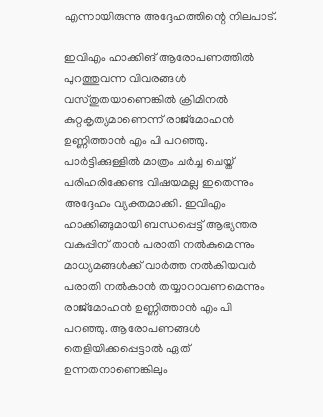എന്നായിരുന്നു അദ്ദേഹത്തിന്റെ നിലപാട്.

ഇവിഎം ഹാക്കിങ് ആരോപണത്തില്‍ പുറത്തുവന്ന വിവരങ്ങള്‍ വസ്തുതയാണെങ്കില്‍ ക്രിമിനല്‍ കുറ്റകൃത്യമാണെന്ന് രാജ്‌മോഹന്‍ ഉണ്ണിത്താന്‍ എം പി പറഞ്ഞു. പാര്‍ട്ടിക്കുള്ളില്‍ മാത്രം ചര്‍ച്ച ചെയ്ത് പരിഹരിക്കേണ്ട വിഷയമല്ല ഇതെന്നും അദ്ദേഹം വ്യക്തമാക്കി. ഇവിഎം ഹാക്കിങ്ങുമായി ബന്ധപ്പെട്ട് ആഭ്യന്തര വകുപ്പിന് താന്‍ പരാതി നല്‍കുമെന്നും മാധ്യമങ്ങള്‍ക്ക് വാര്‍ത്ത നല്‍കിയവര്‍ പരാതി നല്‍കാന്‍ തയ്യാറാവണമെന്നും രാജ്‌മോഹന്‍ ഉണ്ണിത്താന്‍ എം പി പറഞ്ഞു. ആരോപണങ്ങള്‍ തെളിയിക്കപ്പെട്ടാല്‍ ഏത് ഉന്നതനാണെങ്കിലും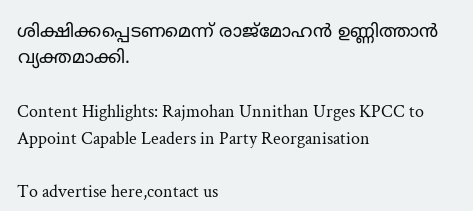ശിക്ഷിക്കപ്പെടണമെന്ന് രാജ്‌മോഹന്‍ ഉണ്ണിത്താന്‍ വ്യക്തമാക്കി.

Content Highlights: Rajmohan Unnithan Urges KPCC to Appoint Capable Leaders in Party Reorganisation

To advertise here,contact us